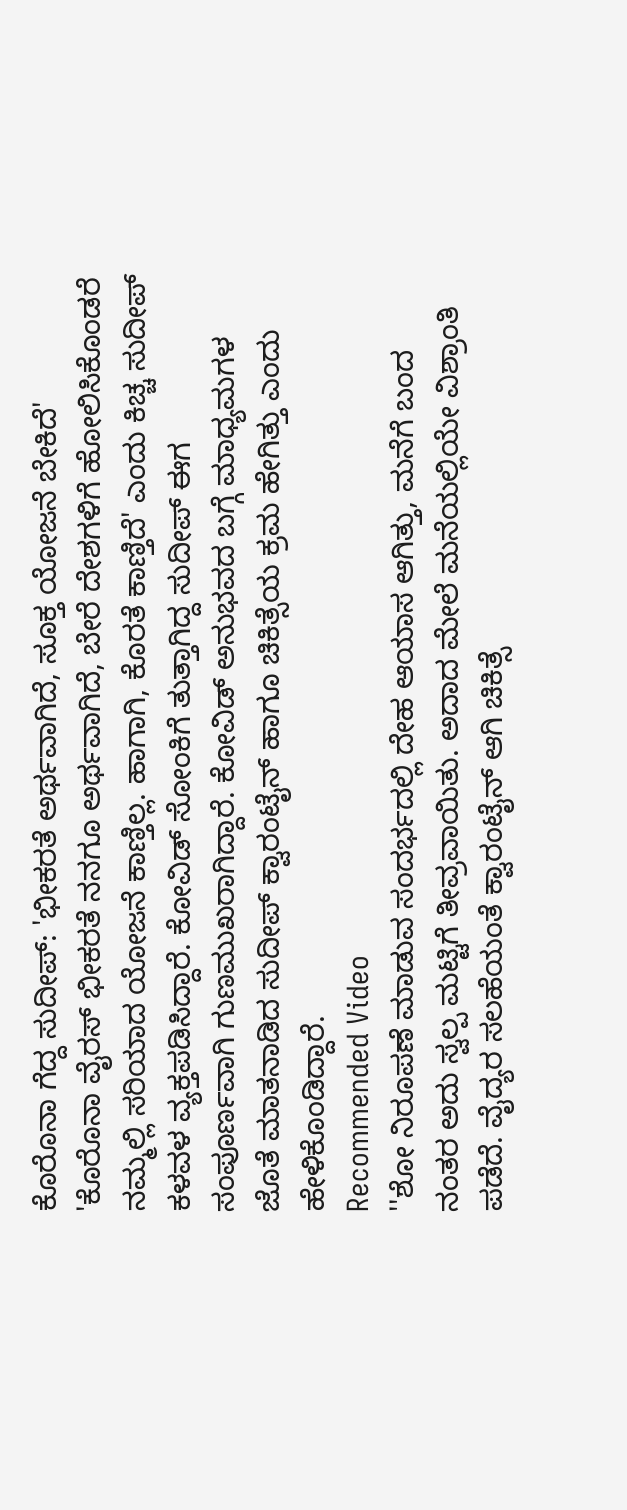ಕೊರೊನಾ ಗೆದ್ದ ಸುದೀಪ್: 'ಭೀಕರತೆ ಅರ್ಥವಾಗಿದೆ, ಸೂಕ್ತ ಯೋಜನೆ ಬೇಕಿದೆ'
'ಕೊರೊನಾ ವೈರಸ್ ಭೀಕರತೆ ನನಗೂ ಅರ್ಥವಾಗಿದೆ, ಬೇರೆ ದೇಶಗಳಿಗೆ ಹೋಲಿಸಿಕೊಂಡರೆ ನಮ್ಮಲ್ಲಿ ಸರಿಯಾದ ಯೋಜನೆ ಕಾಣ್ತಿಲ್ಲ. ಹಾಗಾಗಿ, ಕೊರತೆ ಕಾಣ್ತಿದೆ' ಎಂದು ಕಿಚ್ಚ ಸುದೀಪ್ ಕಳವಳ ವ್ಯಕ್ತಪಡಿಸಿದ್ದಾರೆ. ಕೋವಿಡ್ ಸೋಂಕಿಗೆ ತುತ್ತಾಗಿದ್ದ ಸುದೀಪ್ ಈಗ ಸಂಪೂರ್ಣವಾಗಿ ಗುಣಮುಖರಾಗಿದ್ದಾರೆ. ಕೋವಿಡ್ ಅನುಭವದ ಬಗ್ಗೆ ಮಾಧ್ಯಮಗಳ ಜೊತೆ ಮಾತನಾಡಿದ ಸುದೀಪ್ ಕ್ವಾರಂಟೈನ್ ಹಾಗೂ ಚಿಕಿತ್ಸೆಯ ಕ್ರಮ ಹೇಗಿತ್ತು ಎಂದು ಹೇಳಿಕೊಂಡಿದ್ದಾರೆ.
Recommended Video
''ಶೋ ನಿರೂಪಣೆ ಮಾಡುವ ಸಂದರ್ಭದಲ್ಲಿ ದೇಹ ಆಯಾಸ ಆಗಿತ್ತು, ಮನೆಗೆ ಬಂದ ನಂತರ ಅದು ಸ್ವಲ್ಪ ಮಟ್ಟಿಗೆ ತೀವ್ರವಾಯಿತು. ಅದಾದ ಮೇಲೆ ಮನೆಯಲ್ಲಿಯೇ ವಿಶ್ರಾಂತಿ ಪಡೆದೆ. ವೈದ್ಯರ ಸಲಹೆಯಂತೆ ಕ್ವಾರಂಟೈನ್ ಆಗಿ ಚಿಕಿತ್ಸೆ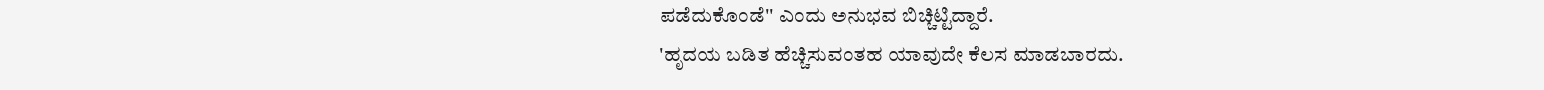ಪಡೆದುಕೊಂಡೆ'' ಎಂದು ಅನುಭವ ಬಿಚ್ಚಿಟ್ಟಿದ್ದಾರೆ.
'ಹೃದಯ ಬಡಿತ ಹೆಚ್ಚಿಸುವಂತಹ ಯಾವುದೇ ಕೆಲಸ ಮಾಡಬಾರದು.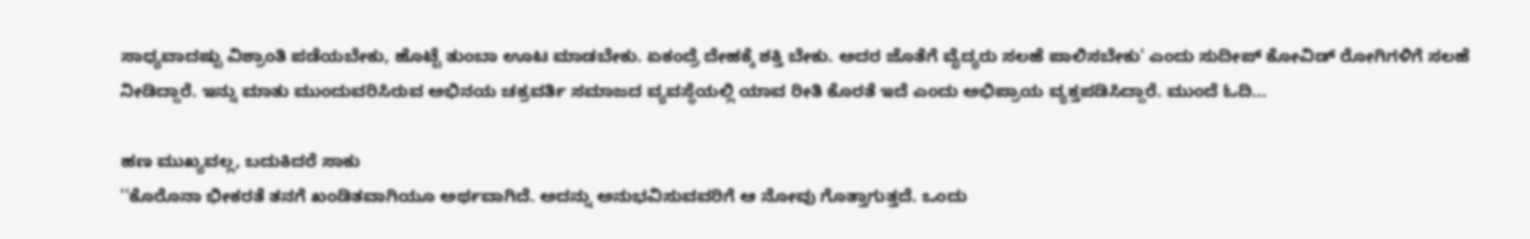ಸಾಧ್ಯವಾದಷ್ಟು ವಿಶ್ರಾಂತಿ ಪಡೆಯಬೇಕು, ಹೊಟ್ಟೆ ತುಂಬಾ ಊಟ ಮಾಡಬೇಕು. ಏಕಂದ್ರೆ ದೇಹಕ್ಕೆ ಶಕ್ತಿ ಬೇಕು. ಅದರ ಜೊತೆಗೆ ವೈದ್ಯರು ಸಲಹೆ ಪಾಲಿಸಬೇಕು' ಎಂದು ಸುದೀಪ್ ಕೋವಿಡ್ ರೋಗಿಗಳಿಗೆ ಸಲಹೆ ನೀಡಿದ್ದಾರೆ. ಇನ್ನು ಮಾತು ಮುಂದುವರಿಸಿರುವ ಅಭಿನಯ ಚಕ್ರವರ್ತಿ ಸಮಾಜದ ವ್ಯವಸ್ಥೆಯಲ್ಲಿ ಯಾವ ರೀತಿ ಕೊರತೆ ಇದೆ ಎಂದು ಅಭಿಪ್ರಾಯ ವ್ಯಕ್ತಪಡಿಸಿದ್ದಾರೆ. ಮುಂದೆ ಓದಿ...

ಹಣ ಮುಖ್ಯವಲ್ಲ, ಬದುಕಿದರೆ ಸಾಕು
''ಕೊರೊನಾ ಭೀಕರತೆ ತನಗೆ ಖಂಡಿತವಾಗಿಯೂ ಅರ್ಥವಾಗಿದೆ. ಅದನ್ನು ಅನುಭವಿಸುವವರಿಗೆ ಆ ನೋವು ಗೊತ್ತಾಗುತ್ತದೆ. ಒಂದು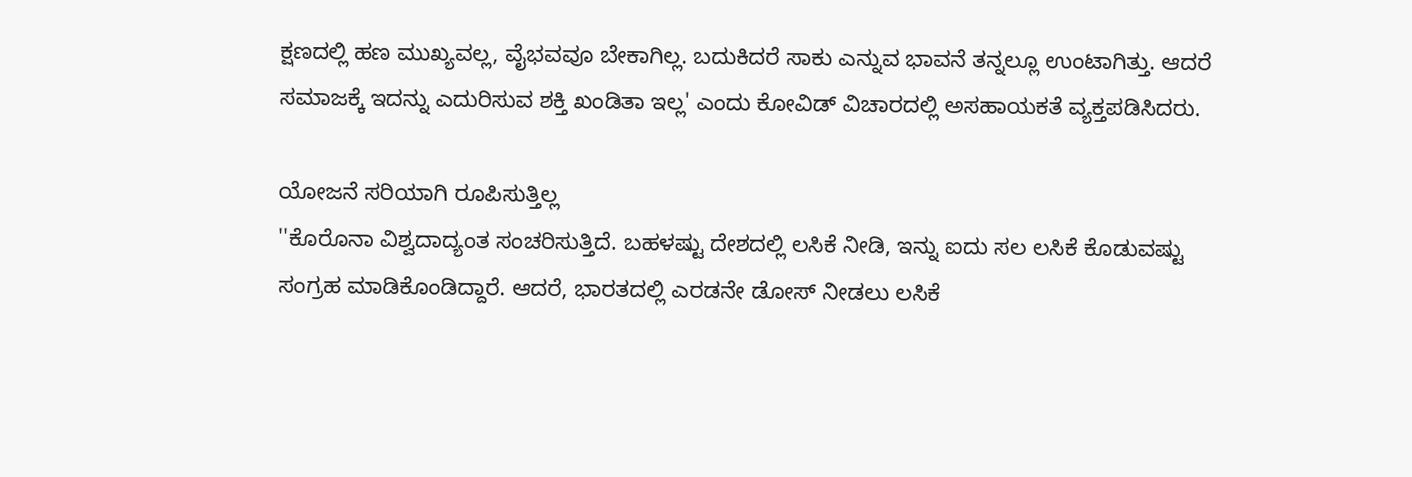ಕ್ಷಣದಲ್ಲಿ ಹಣ ಮುಖ್ಯವಲ್ಲ, ವೈಭವವೂ ಬೇಕಾಗಿಲ್ಲ. ಬದುಕಿದರೆ ಸಾಕು ಎನ್ನುವ ಭಾವನೆ ತನ್ನಲ್ಲೂ ಉಂಟಾಗಿತ್ತು. ಆದರೆ ಸಮಾಜಕ್ಕೆ ಇದನ್ನು ಎದುರಿಸುವ ಶಕ್ತಿ ಖಂಡಿತಾ ಇಲ್ಲ' ಎಂದು ಕೋವಿಡ್ ವಿಚಾರದಲ್ಲಿ ಅಸಹಾಯಕತೆ ವ್ಯಕ್ತಪಡಿಸಿದರು.

ಯೋಜನೆ ಸರಿಯಾಗಿ ರೂಪಿಸುತ್ತಿಲ್ಲ
''ಕೊರೊನಾ ವಿಶ್ವದಾದ್ಯಂತ ಸಂಚರಿಸುತ್ತಿದೆ. ಬಹಳಷ್ಟು ದೇಶದಲ್ಲಿ ಲಸಿಕೆ ನೀಡಿ, ಇನ್ನು ಐದು ಸಲ ಲಸಿಕೆ ಕೊಡುವಷ್ಟು ಸಂಗ್ರಹ ಮಾಡಿಕೊಂಡಿದ್ದಾರೆ. ಆದರೆ, ಭಾರತದಲ್ಲಿ ಎರಡನೇ ಡೋಸ್ ನೀಡಲು ಲಸಿಕೆ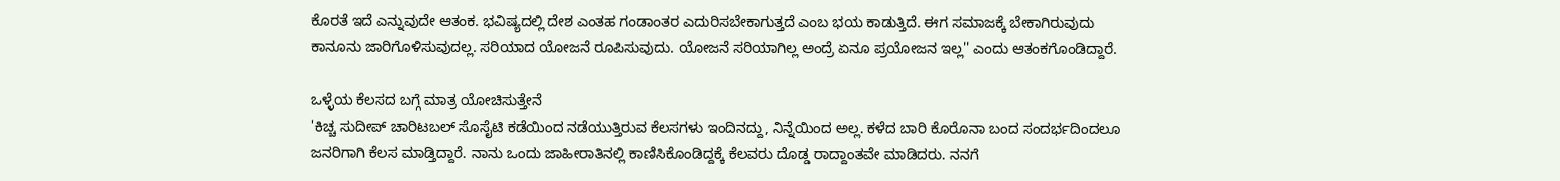ಕೊರತೆ ಇದೆ ಎನ್ನುವುದೇ ಆತಂಕ. ಭವಿಷ್ಯದಲ್ಲಿ ದೇಶ ಎಂತಹ ಗಂಡಾಂತರ ಎದುರಿಸಬೇಕಾಗುತ್ತದೆ ಎಂಬ ಭಯ ಕಾಡುತ್ತಿದೆ. ಈಗ ಸಮಾಜಕ್ಕೆ ಬೇಕಾಗಿರುವುದು ಕಾನೂನು ಜಾರಿಗೊಳಿಸುವುದಲ್ಲ. ಸರಿಯಾದ ಯೋಜನೆ ರೂಪಿಸುವುದು. ಯೋಜನೆ ಸರಿಯಾಗಿಲ್ಲ ಅಂದ್ರೆ ಏನೂ ಪ್ರಯೋಜನ ಇಲ್ಲ'' ಎಂದು ಆತಂಕಗೊಂಡಿದ್ದಾರೆ.

ಒಳ್ಳೆಯ ಕೆಲಸದ ಬಗ್ಗೆ ಮಾತ್ರ ಯೋಚಿಸುತ್ತೇನೆ
'ಕಿಚ್ಚ ಸುದೀಪ್ ಚಾರಿಟಬಲ್ ಸೊಸೈಟಿ ಕಡೆಯಿಂದ ನಡೆಯುತ್ತಿರುವ ಕೆಲಸಗಳು ಇಂದಿನದ್ದು, ನಿನ್ನೆಯಿಂದ ಅಲ್ಲ. ಕಳೆದ ಬಾರಿ ಕೊರೊನಾ ಬಂದ ಸಂದರ್ಭದಿಂದಲೂ ಜನರಿಗಾಗಿ ಕೆಲಸ ಮಾಡ್ತಿದ್ದಾರೆ. ನಾನು ಒಂದು ಜಾಹೀರಾತಿನಲ್ಲಿ ಕಾಣಿಸಿಕೊಂಡಿದ್ದಕ್ಕೆ ಕೆಲವರು ದೊಡ್ಡ ರಾದ್ದಾಂತವೇ ಮಾಡಿದರು. ನನಗೆ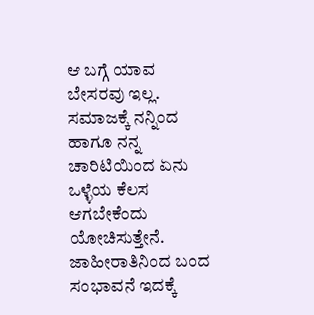ಆ ಬಗ್ಗೆ ಯಾವ ಬೇಸರವು ಇಲ್ಲ. ಸಮಾಜಕ್ಕೆ ನನ್ನಿಂದ ಹಾಗೂ ನನ್ನ ಚಾರಿಟಿಯಿಂದ ಏನು ಒಳ್ಳೆಯ ಕೆಲಸ ಆಗಬೇಕೆಂದು ಯೋಚಿಸುತ್ತೇನೆ. ಜಾಹೀರಾತಿನಿಂದ ಬಂದ ಸಂಭಾವನೆ ಇದಕ್ಕೆ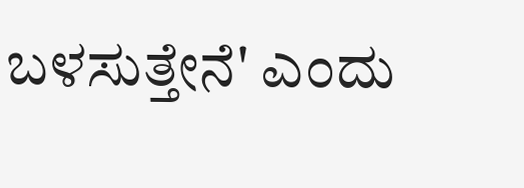ಬಳಸುತ್ತೇನೆ' ಎಂದು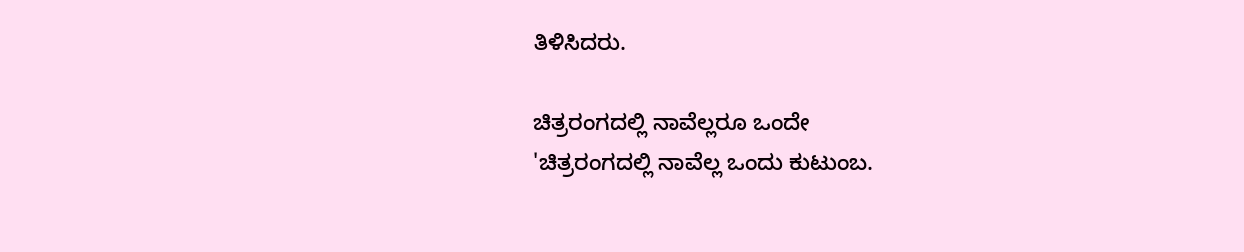ತಿಳಿಸಿದರು.

ಚಿತ್ರರಂಗದಲ್ಲಿ ನಾವೆಲ್ಲರೂ ಒಂದೇ
'ಚಿತ್ರರಂಗದಲ್ಲಿ ನಾವೆಲ್ಲ ಒಂದು ಕುಟುಂಬ.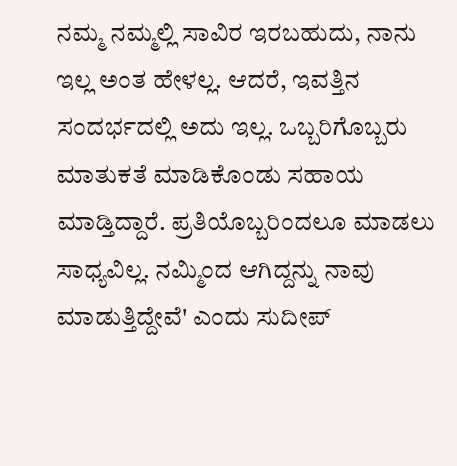ನಮ್ಮ ನಮ್ಮಲ್ಲಿ ಸಾವಿರ ಇರಬಹುದು, ನಾನು ಇಲ್ಲ ಅಂತ ಹೇಳಲ್ಲ. ಆದರೆ, ಇವತ್ತಿನ ಸಂದರ್ಭದಲ್ಲಿ ಅದು ಇಲ್ಲ. ಒಬ್ಬರಿಗೊಬ್ಬರು ಮಾತುಕತೆ ಮಾಡಿಕೊಂಡು ಸಹಾಯ ಮಾಡ್ತಿದ್ದಾರೆ. ಪ್ರತಿಯೊಬ್ಬರಿಂದಲೂ ಮಾಡಲು ಸಾಧ್ಯವಿಲ್ಲ. ನಮ್ಮಿಂದ ಆಗಿದ್ದನ್ನು ನಾವು ಮಾಡುತ್ತಿದ್ದೇವೆ' ಎಂದು ಸುದೀಪ್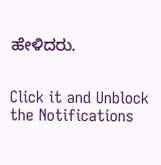ಹೇಳಿದರು.


Click it and Unblock the Notifications